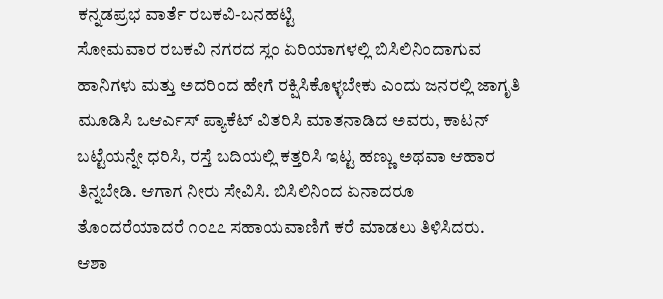ಕನ್ನಡಪ್ರಭ ವಾರ್ತೆ ರಬಕವಿ-ಬನಹಟ್ಟಿ
ಸೋಮವಾರ ರಬಕವಿ ನಗರದ ಸ್ಲಂ ಏರಿಯಾಗಳಲ್ಲಿ ಬಿಸಿಲಿನಿಂದಾಗುವ ಹಾನಿಗಳು ಮತ್ತು ಅದರಿಂದ ಹೇಗೆ ರಕ್ಷಿಸಿಕೊಳ್ಳಬೇಕು ಎಂದು ಜನರಲ್ಲಿ ಜಾಗೃತಿ ಮೂಡಿಸಿ ಒಆರ್ಎಸ್ ಪ್ಯಾಕೆಟ್ ವಿತರಿಸಿ ಮಾತನಾಡಿದ ಅವರು, ಕಾಟನ್ ಬಟ್ಟೆಯನ್ನೇ ಧರಿಸಿ, ರಸ್ತೆ ಬದಿಯಲ್ಲಿ ಕತ್ತರಿಸಿ ಇಟ್ಟ ಹಣ್ಣು ಅಥವಾ ಆಹಾರ ತಿನ್ನಬೇಡಿ. ಆಗಾಗ ನೀರು ಸೇವಿಸಿ. ಬಿಸಿಲಿನಿಂದ ಏನಾದರೂ ತೊಂದರೆಯಾದರೆ ೧೦೭೭ ಸಹಾಯವಾಣಿಗೆ ಕರೆ ಮಾಡಲು ತಿಳಿಸಿದರು.
ಆಶಾ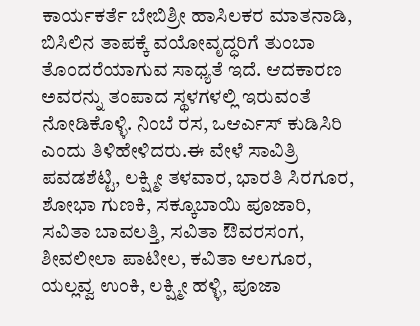ಕಾರ್ಯಕರ್ತೆ ಬೇಬಿಶ್ರೀ ಹಾಸಿಲಕರ ಮಾತನಾಡಿ, ಬಿಸಿಲಿನ ತಾಪಕ್ಕೆ ವಯೋವೃದ್ಧರಿಗೆ ತುಂಬಾ ತೊಂದರೆಯಾಗುವ ಸಾಧ್ಯತೆ ಇದೆ. ಆದಕಾರಣ ಅವರನ್ನು ತಂಪಾದ ಸ್ಥಳಗಳಲ್ಲಿ ಇರುವಂತೆ ನೋಡಿಕೊಳ್ಳಿ. ನಿಂಬೆ ರಸ, ಒಆರ್ಎಸ್ ಕುಡಿಸಿರಿ ಎಂದು ತಿಳಿಹೇಳಿದರು.ಈ ವೇಳೆ ಸಾವಿತ್ರಿ ಪವಡಶೆಟ್ಟಿ, ಲಕ್ಷ್ಮೀ ತಳವಾರ, ಭಾರತಿ ಸಿರಗೂರ, ಶೋಭಾ ಗುಣಕಿ, ಸಕ್ಕೂಬಾಯಿ ಪೂಜಾರಿ, ಸವಿತಾ ಬಾವಲತ್ತಿ, ಸವಿತಾ ಔವರಸಂಗ, ಶೀವಲೀಲಾ ಪಾಟೀಲ, ಕವಿತಾ ಆಲಗೂರ, ಯಲ್ಲವ್ವ ಉಂಕಿ, ಲಕ್ಷ್ಮೀ ಹಳ್ಳಿ, ಪೂಜಾ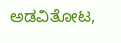ಅಡವಿತೋಟ,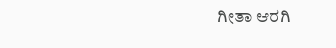ಗೀತಾ ಆರಗಿ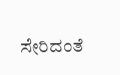ಸೇರಿದಂತೆ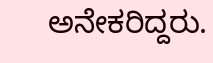ಅನೇಕರಿದ್ದರು.